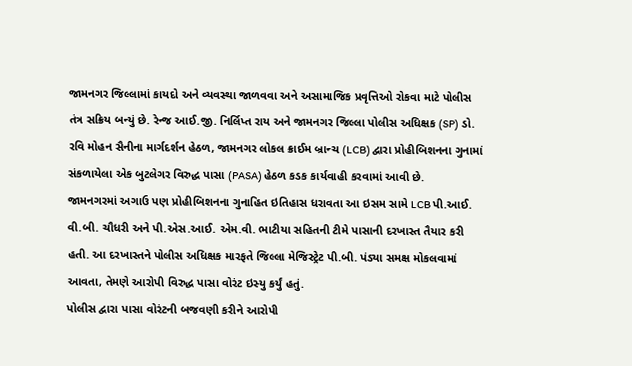જામનગર જિલ્લામાં કાયદો અને વ્યવસ્થા જાળવવા અને અસામાજિક પ્રવૃત્તિઓ રોકવા માટે પોલીસ તંત્ર સક્રિય બન્યું છે. રેન્જ આઈ.જી. નિર્લિપ્ત રાય અને જામનગર જિલ્લા પોલીસ અધિક્ષક (SP) ડો. રવિ મોહન સૈનીના માર્ગદર્શન હેઠળ, જામનગર લોકલ ક્રાઈમ બ્રાન્ચ (LCB) દ્વારા પ્રોહીબિશનના ગુનામાં સંકળાયેલા એક બુટલેગર વિરુદ્ધ પાસા (PASA) હેઠળ કડક કાર્યવાહી કરવામાં આવી છે.
જામનગરમાં અગાઉ પણ પ્રોહીબિશનના ગુનાહિત ઇતિહાસ ધરાવતા આ ઇસમ સામે LCB પી.આઈ. વી.બી. ચૌધરી અને પી.એસ.આઈ. એમ.વી. ભાટીયા સહિતની ટીમે પાસાની દરખાસ્ત તૈયાર કરી હતી. આ દરખાસ્તને પોલીસ અધિક્ષક મારફતે જિલ્લા મેજિસ્ટ્રેટ પી.બી. પંડ્યા સમક્ષ મોકલવામાં આવતા, તેમણે આરોપી વિરુદ્ધ પાસા વોરંટ ઇસ્યુ કર્યું હતું.
પોલીસ દ્વારા પાસા વોરંટની બજવણી કરીને આરોપી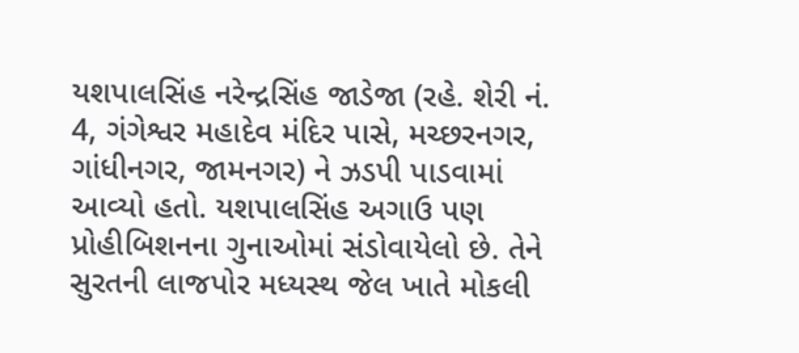યશપાલસિંહ નરેન્દ્રસિંહ જાડેજા (રહે. શેરી નં. 4, ગંગેશ્વર મહાદેવ મંદિર પાસે, મચ્છરનગર, ગાંધીનગર, જામનગર) ને ઝડપી પાડવામાં આવ્યો હતો. યશપાલસિંહ અગાઉ પણ પ્રોહીબિશનના ગુનાઓમાં સંડોવાયેલો છે. તેને સુરતની લાજપોર મધ્યસ્થ જેલ ખાતે મોકલી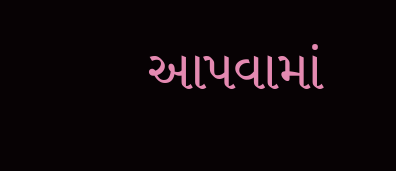આપવામાં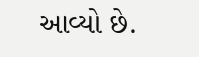આવ્યો છે.